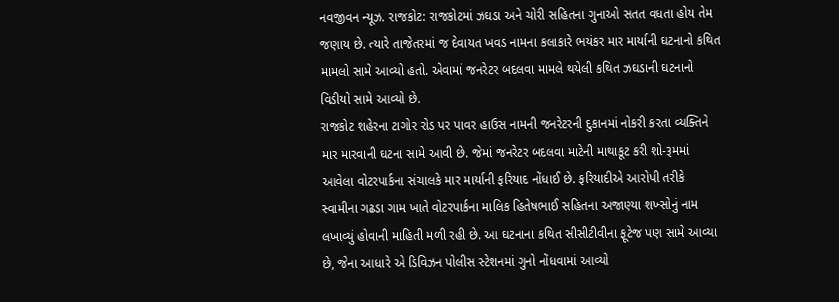નવજીવન ન્યૂઝ. રાજકોટ: રાજકોટમાં ઝઘડા અને ચોરી સહિતના ગુનાઓ સતત વધતા હોય તેમ જણાય છે. ત્યારે તાજેતરમાં જ દેવાયત ખવડ નામના કલાકારે ભયંકર માર માર્યાની ઘટનાનો કથિત મામલો સામે આવ્યો હતો. એવામાં જનરેટર બદલવા મામલે થયેલી કથિત ઝઘડાની ઘટનાનો વિડીયો સામે આવ્યો છે.
રાજકોટ શહેરના ટાગોર રોડ પર પાવર હાઉસ નામની જનરેટરની દુકાનમાં નોકરી કરતા વ્યક્તિને માર મારવાની ઘટના સામે આવી છે. જેમાં જનરેટર બદલવા માટેની માથાકૂટ કરી શો-રૂમમાં આવેલા વોટરપાર્કના સંચાલકે માર માર્યાની ફરિયાદ નોંધાઈ છે. ફરિયાદીએ આરોપી તરીકે સ્વામીના ગઢડા ગામ ખાતે વોટરપાર્કના માલિક હિતેષભાઈ સહિતના અજાણ્યા શખ્સોનું નામ લખાવ્યું હોવાની માહિતી મળી રહી છે. આ ઘટનાના કથિત સીસીટીવીના ફૂટેજ પણ સામે આવ્યા છે, જેના આધારે એ ડિવિઝન પોલીસ સ્ટેશનમાં ગુનો નોંધવામાં આવ્યો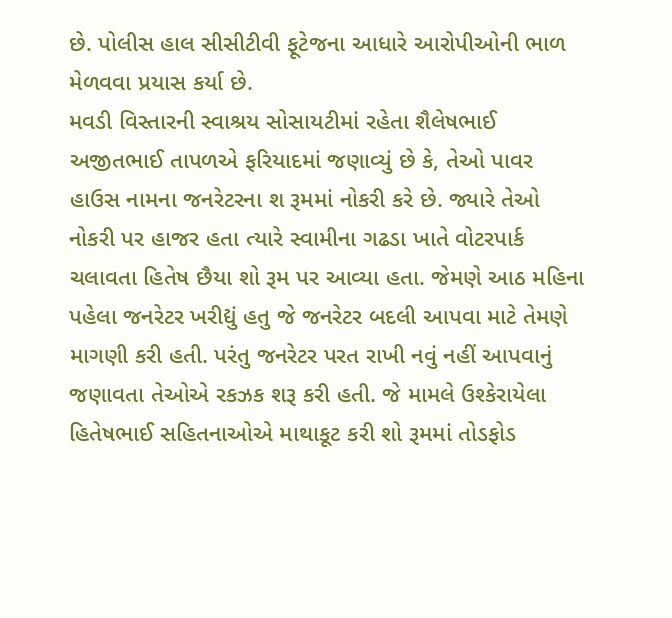છે. પોલીસ હાલ સીસીટીવી ફૂટેજના આધારે આરોપીઓની ભાળ મેળવવા પ્રયાસ કર્યા છે.
મવડી વિસ્તારની સ્વાશ્રય સોસાયટીમાં રહેતા શૈલેષભાઈ અજીતભાઈ તાપળએ ફરિયાદમાં જણાવ્યું છે કે, તેઓ પાવર હાઉસ નામના જનરેટરના શ રૂમમાં નોકરી કરે છે. જ્યારે તેઓ નોકરી પર હાજર હતા ત્યારે સ્વામીના ગઢડા ખાતે વોટરપાર્ક ચલાવતા હિતેષ છૈયા શો રૂમ પર આવ્યા હતા. જેમણે આઠ મહિના પહેલા જનરેટર ખરીદ્યું હતુ જે જનરેટર બદલી આપવા માટે તેમણે માગણી કરી હતી. પરંતુ જનરેટર પરત રાખી નવું નહીં આપવાનું જણાવતા તેઓએ રકઝક શરૂ કરી હતી. જે મામલે ઉશ્કેરાયેલા હિતેષભાઈ સહિતનાઓએ માથાકૂટ કરી શો રૂમમાં તોડફોડ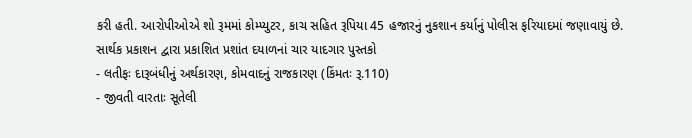કરી હતી. આરોપીઓએ શો રૂમમાં કોમ્પ્યુટર, કાચ સહિત રૂપિયા 45 હજારનું નુકશાન કર્યાનું પોલીસ ફરિયાદમાં જણાવાયું છે.
સાર્થક પ્રકાશન દ્વારા પ્રકાશિત પ્રશાંત દયાળનાં ચાર યાદગાર પુસ્તકો
- લતીફઃ દારૂબંધીનું અર્થકારણ, કોમવાદનું રાજકારણ (કિંમતઃ રૂ.110)
- જીવતી વારતાઃ સૂતેલી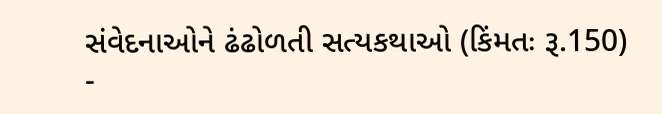સંવેદનાઓને ઢંઢોળતી સત્યકથાઓ (કિંમતઃ રૂ.150)
-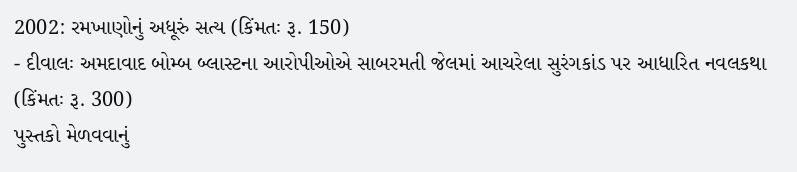2002: રમખાણોનું અધૂરું સત્ય (કિંમતઃ રૂ. 150)
- દીવાલઃ અમદાવાદ બોમ્બ બ્લાસ્ટના આરોપીઓએ સાબરમતી જેલમાં આચરેલા સુરંગકાંડ પર આધારિત નવલકથા (કિંમતઃ રૂ. 300)
પુસ્તકો મેળવવાનું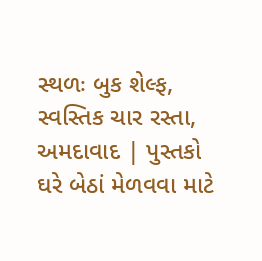સ્થળઃ બુક શેલ્ફ, સ્વસ્તિક ચાર રસ્તા, અમદાવાદ | પુસ્તકો ઘરે બેઠાં મેળવવા માટે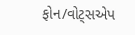ફોન/વોટ્સએપ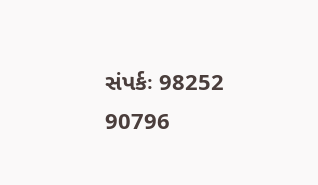સંપર્કઃ 98252 90796